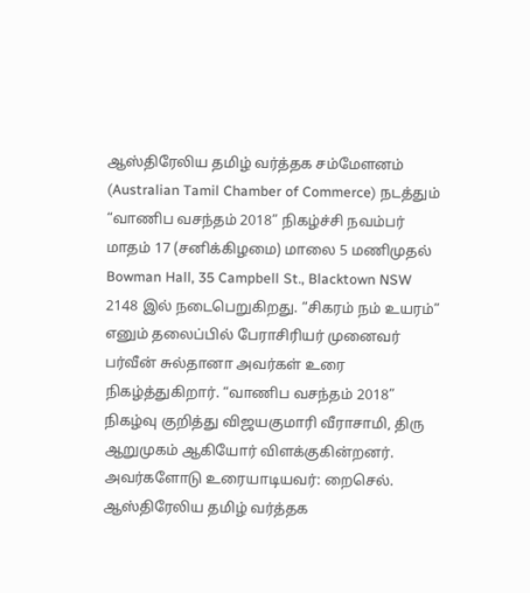ஆஸ்திரேலிய தமிழ் வர்த்தக சம்மேளனம் (Australian Tamil Chamber of Commerce) நடத்தும் “வாணிப வசந்தம் 2018” நிகழ்ச்சி நவம்பர் மாதம் 17 (சனிக்கிழமை) மாலை 5 மணிமுதல் Bowman Hall, 35 Campbell St., Blacktown NSW 2148 இல் நடைபெறுகிறது. “சிகரம் நம் உயரம்” எனும் தலைப்பில் பேராசிரியர் முனைவர் பர்வீன் சுல்தானா அவர்கள் உரை நிகழ்த்துகிறார். “வாணிப வசந்தம் 2018” நிகழ்வு குறித்து விஜயகுமாரி வீராசாமி, திரு ஆறுமுகம் ஆகியோர் விளக்குகின்றனர். அவர்களோடு உரையாடியவர்: றைசெல்.
ஆஸ்திரேலிய தமிழ் வர்த்தக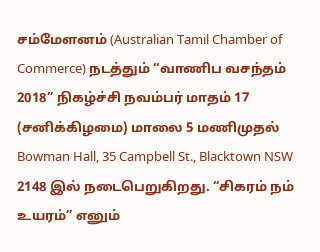சம்மேளனம் (Australian Tamil Chamber of Commerce) நடத்தும் “வாணிப வசந்தம் 2018” நிகழ்ச்சி நவம்பர் மாதம் 17 (சனிக்கிழமை) மாலை 5 மணிமுதல் Bowman Hall, 35 Campbell St., Blacktown NSW 2148 இல் நடைபெறுகிறது. “சிகரம் நம் உயரம்” எனும்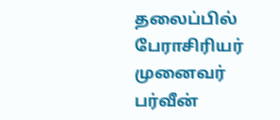தலைப்பில் பேராசிரியர் முனைவர் பர்வீன்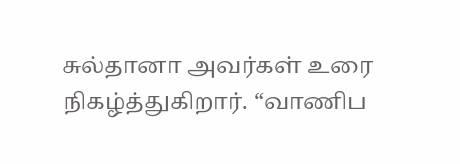சுல்தானா அவர்கள் உரை நிகழ்த்துகிறார். “வாணிப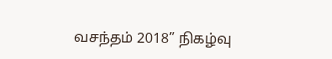வசந்தம் 2018” நிகழ்வு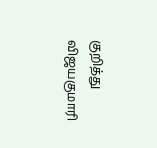குறித்து விஜயகுமாரி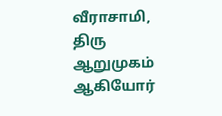வீராசாமி, திரு ஆறுமுகம் ஆகியோர்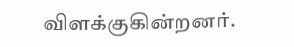விளக்குகின்றனர்.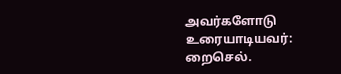அவர்களோடு உரையாடியவர்: றைசெல்.